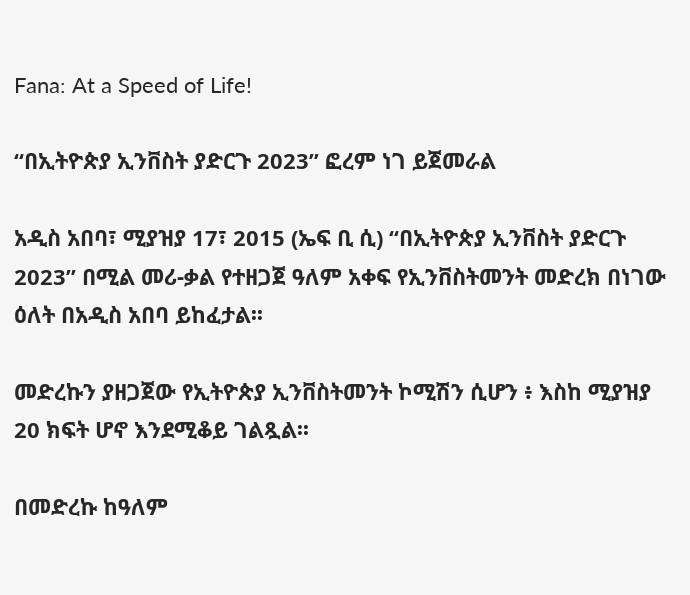Fana: At a Speed of Life!

“በኢትዮጵያ ኢንቨስት ያድርጉ 2023” ፎረም ነገ ይጀመራል

አዲስ አበባ፣ ሚያዝያ 17፣ 2015 (ኤፍ ቢ ሲ) “በኢትዮጵያ ኢንቨስት ያድርጉ 2023” በሚል መሪ-ቃል የተዘጋጀ ዓለም አቀፍ የኢንቨስትመንት መድረክ በነገው ዕለት በአዲስ አበባ ይከፈታል፡፡

መድረኩን ያዘጋጀው የኢትዮጵያ ኢንቨስትመንት ኮሚሽን ሲሆን ፥ እስከ ሚያዝያ 20 ክፍት ሆኖ እንደሚቆይ ገልጿል፡፡

በመድረኩ ከዓለም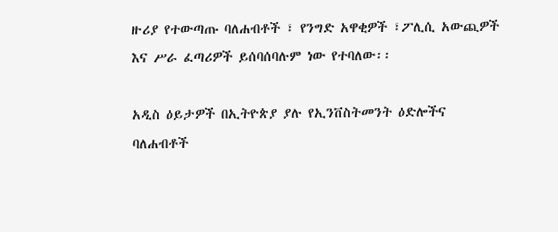ዙሪያ የተውጣጡ ባለሐብቶች ፣ የንግድ አዋቂዎች ፣ፖሊሲ አውጪዎች እና ሥራ ፈጣሪዎች ይሰባሰባሉም ነው የተባለው፡፡

አዲስ ዕይታዎች በኢትዮጵያ ያሉ የኢንቨስትመንት ዕድሎችና ባለሐብቶች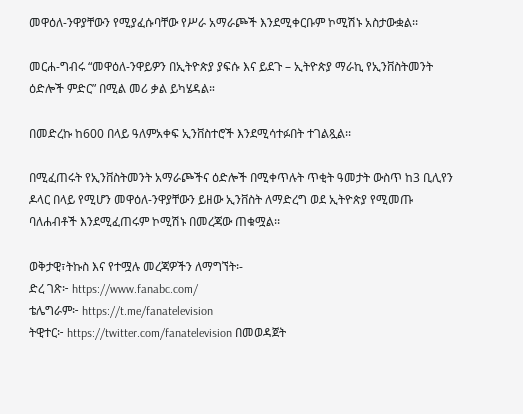መዋዕለ-ንዋያቸውን የሚያፈሱባቸው የሥራ አማራጮች እንደሚቀርቡም ኮሚሽኑ አስታውቋል፡፡

መርሐ-ግብሩ “መዋዕለ-ንዋይዎን በኢትዮጵያ ያፍሱ እና ይደጉ – ኢትዮጵያ ማራኪ የኢንቨስትመንት ዕድሎች ምድር” በሚል መሪ ቃል ይካሄዳል።

በመድረኩ ከ600 በላይ ዓለምአቀፍ ኢንቨስተሮች እንደሚሳተፉበት ተገልጿል፡፡

በሚፈጠሩት የኢንቨስትመንት አማራጮችና ዕድሎች በሚቀጥሉት ጥቂት ዓመታት ውስጥ ከ3 ቢሊየን ዶላር በላይ የሚሆን መዋዕለ-ንዋያቸውን ይዘው ኢንቨስት ለማድረግ ወደ ኢትዮጵያ የሚመጡ ባለሐብቶች እንደሚፈጠሩም ኮሚሽኑ በመረጃው ጠቁሟል፡፡

ወቅታዊ፣ትኩስ እና የተሟሉ መረጃዎችን ለማግኘት፡-
ድረ ገጽ፦ https://www.fanabc.com/
ቴሌግራም፦ https://t.me/fanatelevision
ትዊተር፦ https://twitter.com/fanatelevision በመወዳጀት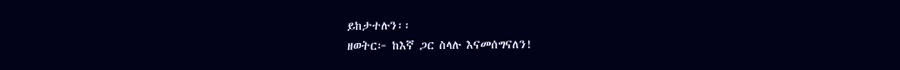ይከታተሉን፡፡
ዘወትር፦ ከእኛ ጋር ስላሉ እናመሰግናለን!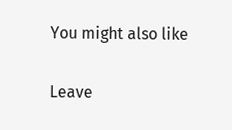You might also like

Leave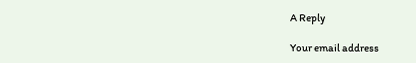A Reply

Your email address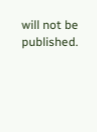will not be published.